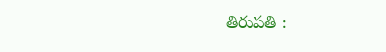తిరుపతి :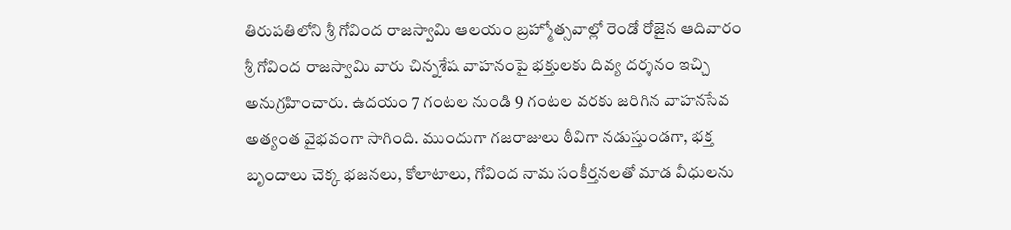తిరుపతిలోని శ్రీ గోవింద రాజస్వామి ఆలయం బ్రహ్మోత్సవాల్లో రెండో రోజైన ఆదివారం శ్రీ గోవింద రాజస్వామి వారు చిన్నశేష వాహనంపై భక్తులకు దివ్య దర్శనం ఇచ్చి అనుగ్రహించారు. ఉదయం 7 గంటల నుండి 9 గంటల వరకు జరిగిన వాహనసేవ అత్యంత వైభవంగా సాగింది. ముందుగా గజరాజులు ఠీవిగా నడుస్తుండగా, భక్త బృందాలు చెక్క భజనలు, కోలాటాలు, గోవింద నామ సంకీర్తనలతో మాడ వీధులను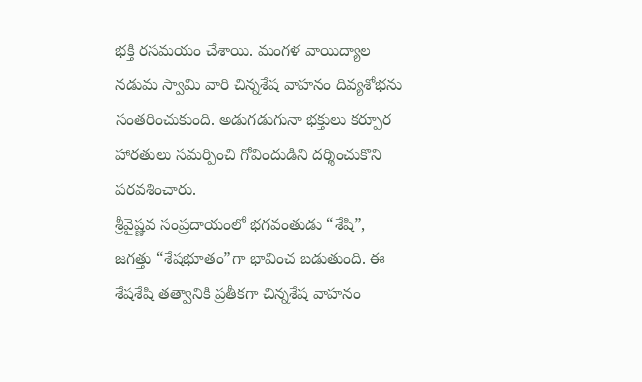భక్తి రసమయం చేశాయి. మంగళ వాయిద్యాల నడుమ స్వామి వారి చిన్నశేష వాహనం దివ్యశోభను సంతరించుకుంది. అడుగడుగునా భక్తులు కర్పూర హారతులు సమర్పించి గోవిందుడిని దర్శించుకొని పరవశించారు.
శ్రీవైష్ణవ సంప్రదాయంలో భగవంతుడు “శేషి”, జగత్తు “శేషభూతం”గా భావించ బడుతుంది. ఈ శేషశేషి తత్వానికి ప్రతీకగా చిన్నశేష వాహనం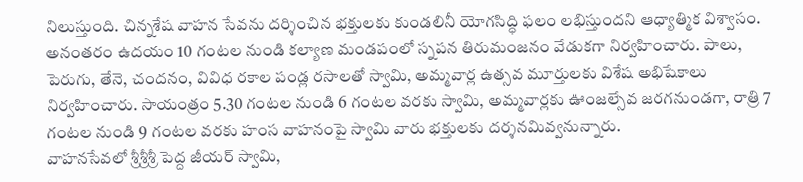నిలుస్తుంది. చిన్నశేష వాహన సేవను దర్శించిన భక్తులకు కుండలినీ యోగసిద్ధి ఫలం లభిస్తుందని ఆధ్యాత్మిక విశ్వాసం. అనంతరం ఉదయం 10 గంటల నుండి కల్యాణ మండపంలో స్నపన తిరుమంజనం వేడుకగా నిర్వహించారు. పాలు, పెరుగు, తేనె, చందనం, వివిధ రకాల పండ్ల రసాలతో స్వామి, అమ్మవార్ల ఉత్సవ మూర్తులకు విశేష అభిషేకాలు నిర్వహించారు. సాయంత్రం 5.30 గంటల నుండి 6 గంటల వరకు స్వామి, అమ్మవార్లకు ఊంజల్సేవ జరగనుండగా, రాత్రి 7 గంటల నుండి 9 గంటల వరకు హంస వాహనంపై స్వామి వారు భక్తులకు దర్శనమివ్వనున్నారు.
వాహనసేవలో శ్రీశ్రీశ్రీ పెద్ద జీయర్ స్వామి,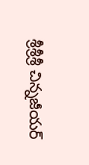శ్రీశ్రీశ్రీ చిన్నజీయర్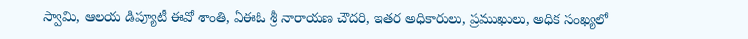స్వామి, ఆలయ డిప్యూటీ ఈవో శాంతి, ఏఈఓ శ్రీ నారాయణ చౌదరి, ఇతర అధికారులు, ప్రముఖులు, అధిక సంఖ్యలో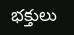భక్తులు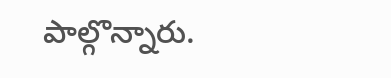పాల్గొన్నారు.